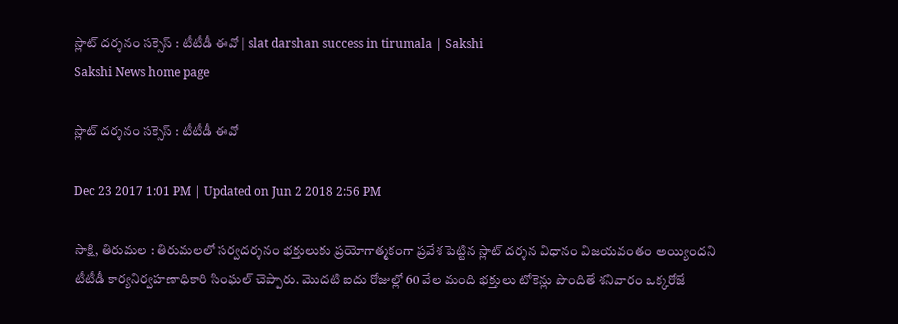స్లాట్‌ దర‍్శనం సక్సెస్‌ : టీటీడీ ఈవో | slat darshan success in tirumala | Sakshi
Sakshi News home page

స్లాట్‌ దర‍్శనం సక్సెస్‌ : టీటీడీ ఈవో

Dec 23 2017 1:01 PM | Updated on Jun 2 2018 2:56 PM

సాక్షి, తిరుమల : తిరుమలలో సర్వదర్శనం భక్తులుకు ప్రయోగాత్మకంగా ప్రవేశ పెట్టిన స్లాట్ దర్శన విధానం విజయవంతం అయ్యిందని టీటీడీ కార‍్యనిర‍్వహణాధికారి సింఘల్‌ చెప్పారు. మొదటి ఐదు రోజుల‍్లో 60 వేల మంది భక్తులు టోకెన‍్లు పొందితే శనివారం ఒక‍్కరోజే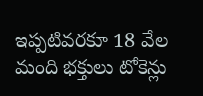ఇప‍్పటివరకూ 18 వేల మంది భక్తులు టోకెన‍్లు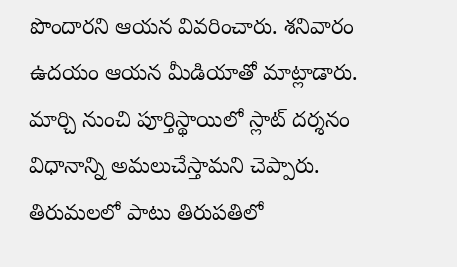పొందారని ఆయన వివరించారు. శనివారం ఉదయం ఆయన మీడియాతో మాట్లాడారు. మార్చి నుంచి పూర్తిస్థాయిలో స్లాట్‌ దర‍్శనం విధానాన్ని అమలుచేస్తామని చెప్పారు. తిరుమలలో పాటు తిరుపతిలో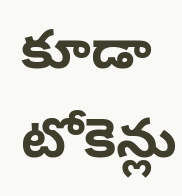కూడా టోకెన‍్లు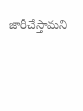జారీచేస్తామని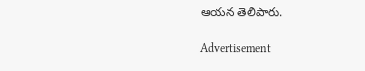ఆయన తెలిపారు.

Advertisement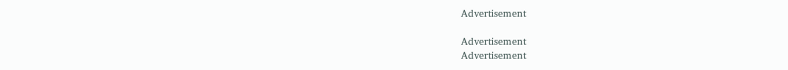Advertisement

Advertisement
Advertisement